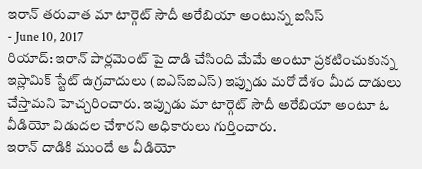ఇరాన్ తరువాత మా టార్గెట్ సౌదీ అరేబియా అంటున్న ఐసిస్
- June 10, 2017
రియాద్: ఇరాన్ పార్లమెంట్ పై దాడి చేసింది మేమే అంటూ ప్రకటించుకున్న ఇస్లామిక్ స్టేట్ ఉగ్రవాదులు (ఐఎస్ఐఎస్) ఇప్పుడు మరో దేశం మీద దాడులు చేస్తామని హెచ్చరించారు. ఇప్పుడు మా టార్గెట్ సౌదీ అరేబియా అంటూ ఓ వీడియో విడుదల చేశారని అధికారులు గుర్తించారు.
ఇరాన్ దాడికి ముందే ఆ వీడియో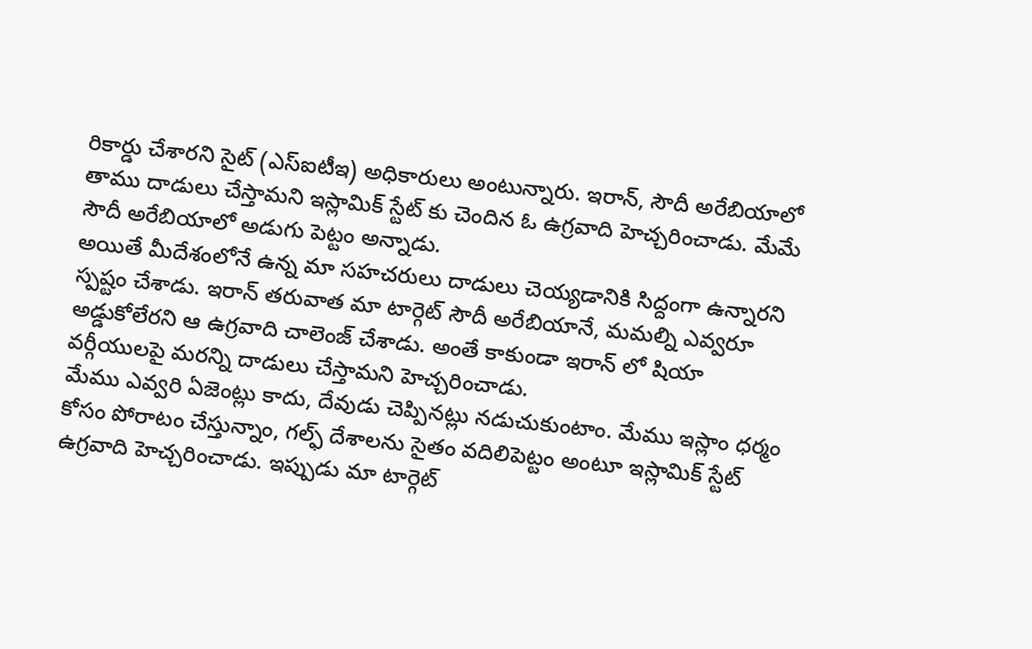రికార్డు చేశారని సైట్ (ఎస్ఐటీఇ) అధికారులు అంటున్నారు. ఇరాన్, సౌదీ అరేబియాలో తాము దాడులు చేస్తామని ఇస్లామిక్ స్టేట్ కు చెందిన ఓ ఉగ్రవాది హెచ్చరించాడు. మేమే సౌదీ అరేబియాలో అడుగు పెట్టం అన్నాడు.
అయితే మీదేశంలోనే ఉన్న మా సహచరులు దాడులు చెయ్యడానికి సిద్దంగా ఉన్నారని స్పష్టం చేశాడు. ఇరాన్ తరువాత మా టార్గెట్ సౌదీ అరేబియానే, మమల్ని ఎవ్వరూ అడ్డుకోలేరని ఆ ఉగ్రవాది చాలెంజ్ చేశాడు. అంతే కాకుండా ఇరాన్ లో షియా వర్గీయులపై మరన్ని దాడులు చేస్తామని హెచ్చరించాడు.
మేము ఎవ్వరి ఏజెంట్లు కాదు, దేవుడు చెప్పినట్లు నడుచుకుంటాం. మేము ఇస్లాం ధర్మం కోసం పోరాటం చేస్తున్నాం, గల్ఫ్ దేశాలను సైతం వదిలిపెట్టం అంటూ ఇస్లామిక్ స్టేట్ ఉగ్రవాది హెచ్చరించాడు. ఇప్పుడు మా టార్గెట్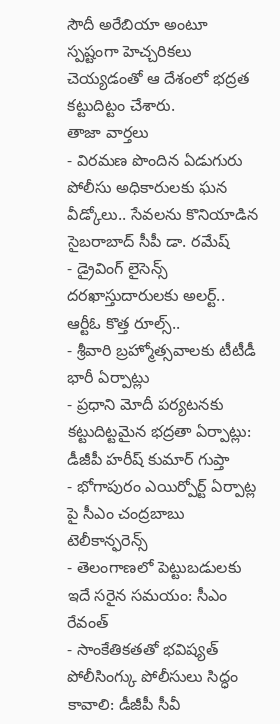సౌదీ అరేబియా అంటూ స్పష్టంగా హెచ్చరికలు చెయ్యడంతో ఆ దేశంలో భద్రత కట్టుదిట్టం చేశారు.
తాజా వార్తలు
- విరమణ పొందిన ఏడుగురు పోలీసు అధికారులకు ఘన వీడ్కోలు.. సేవలను కొనియాడిన సైబరాబాద్ సీపీ డా. రమేష్
- డ్రైవింగ్ లైసెన్స్ దరఖాస్తుదారులకు అలర్ట్.. ఆర్టీఓ కొత్త రూల్స్..
- శ్రీవారి బ్రహ్మోత్సవాలకు టీటీడీ భారీ ఏర్పాట్లు
- ప్రధాని మోదీ పర్యటనకు కట్టుదిట్టమైన భద్రతా ఏర్పాట్లు: డీజీపీ హరీష్ కుమార్ గుప్తా
- భోగాపురం ఎయిర్పోర్ట్ ఏర్పాట్ల పై సీఎం చంద్రబాబు టెలీకాన్ఫరెన్స్
- తెలంగాణలో పెట్టుబడులకు ఇదే సరైన సమయం: సీఎం రేవంత్
- సాంకేతికతతో భవిష్యత్ పోలీసింగ్కు పోలీసులు సిద్ధం కావాలి: డీజీపీ సీవీ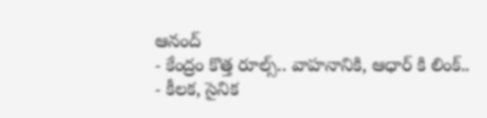ఆనంద్
- కేంద్రం కొత్త రూల్స్.. వాహనానికి, ఆధార్ కి లింక్..
- కీలక, సైనిక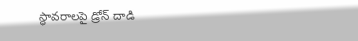స్థావరాలపై డ్రోన్ దాడి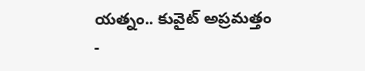యత్నం.. కువైట్ అప్రమత్తం
-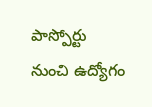పాస్పోర్టు నుంచి ఉద్యోగం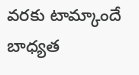వరకు టామ్కాందే బాధ్యత